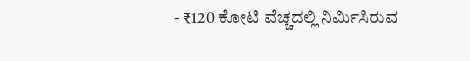- ₹120 ಕೋಟಿ ವೆಚ್ಚದಲ್ಲಿ ನಿರ್ಮಿಸಿರುವ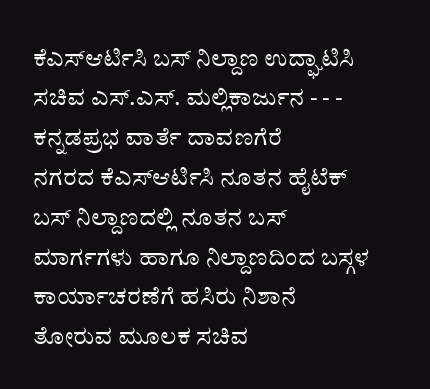ಕೆಎಸ್ಆರ್ಟಿಸಿ ಬಸ್ ನಿಲ್ದಾಣ ಉದ್ಘಾಟಿಸಿ ಸಚಿವ ಎಸ್.ಎಸ್. ಮಲ್ಲಿಕಾರ್ಜುನ - - - ಕನ್ನಡಪ್ರಭ ವಾರ್ತೆ ದಾವಣಗೆರೆ
ನಗರದ ಕೆಎಸ್ಆರ್ಟಿಸಿ ನೂತನ ಹೈಟೆಕ್ ಬಸ್ ನಿಲ್ದಾಣದಲ್ಲಿ ನೂತನ ಬಸ್ ಮಾರ್ಗಗಳು ಹಾಗೂ ನಿಲ್ದಾಣದಿಂದ ಬಸ್ಗಳ ಕಾರ್ಯಾಚರಣೆಗೆ ಹಸಿರು ನಿಶಾನೆ ತೋರುವ ಮೂಲಕ ಸಚಿವ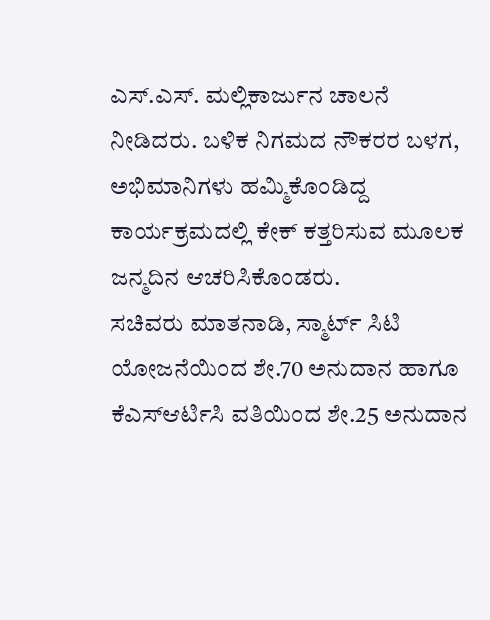ಎಸ್.ಎಸ್. ಮಲ್ಲಿಕಾರ್ಜುನ ಚಾಲನೆ ನೀಡಿದರು. ಬಳಿಕ ನಿಗಮದ ನೌಕರರ ಬಳಗ, ಅಭಿಮಾನಿಗಳು ಹಮ್ಮಿಕೊಂಡಿದ್ದ ಕಾರ್ಯಕ್ರಮದಲ್ಲಿ ಕೇಕ್ ಕತ್ತರಿಸುವ ಮೂಲಕ ಜನ್ಮದಿನ ಆಚರಿಸಿಕೊಂಡರು.
ಸಚಿವರು ಮಾತನಾಡಿ, ಸ್ಮಾರ್ಟ್ ಸಿಟಿ ಯೋಜನೆಯಿಂದ ಶೇ.70 ಅನುದಾನ ಹಾಗೂ ಕೆಎಸ್ಆರ್ಟಿಸಿ ವತಿಯಿಂದ ಶೇ.25 ಅನುದಾನ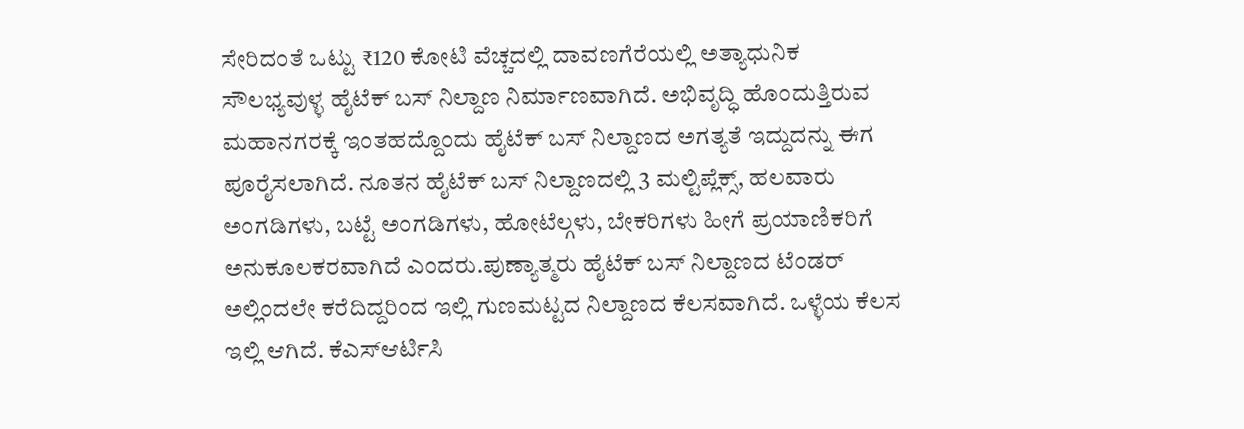ಸೇರಿದಂತೆ ಒಟ್ಟು ₹120 ಕೋಟಿ ವೆಚ್ಚದಲ್ಲಿ ದಾವಣಗೆರೆಯಲ್ಲಿ ಅತ್ಯಾಧುನಿಕ ಸೌಲಭ್ಯವುಳ್ಳ ಹೈಟೆಕ್ ಬಸ್ ನಿಲ್ದಾಣ ನಿರ್ಮಾಣವಾಗಿದೆ. ಅಭಿವೃದ್ಧಿ ಹೊಂದುತ್ತಿರುವ ಮಹಾನಗರಕ್ಕೆ ಇಂತಹದ್ದೊಂದು ಹೈಟೆಕ್ ಬಸ್ ನಿಲ್ದಾಣದ ಅಗತ್ಯತೆ ಇದ್ದುದನ್ನು ಈಗ ಪೂರೈಸಲಾಗಿದೆ. ನೂತನ ಹೈಟೆಕ್ ಬಸ್ ನಿಲ್ದಾಣದಲ್ಲಿ 3 ಮಲ್ಟಿಪ್ಲೆಕ್ಸ್, ಹಲವಾರು ಅಂಗಡಿಗಳು, ಬಟ್ಟೆ ಅಂಗಡಿಗಳು, ಹೋಟೆಲ್ಗಳು, ಬೇಕರಿಗಳು ಹೀಗೆ ಪ್ರಯಾಣಿಕರಿಗೆ ಅನುಕೂಲಕರವಾಗಿದೆ ಎಂದರು.ಪುಣ್ಯಾತ್ಮರು ಹೈಟೆಕ್ ಬಸ್ ನಿಲ್ದಾಣದ ಟೆಂಡರ್ ಅಲ್ಲಿಂದಲೇ ಕರೆದಿದ್ದರಿಂದ ಇಲ್ಲಿ ಗುಣಮಟ್ಟದ ನಿಲ್ದಾಣದ ಕೆಲಸವಾಗಿದೆ. ಒಳ್ಳೆಯ ಕೆಲಸ ಇಲ್ಲಿ ಆಗಿದೆ. ಕೆಎಸ್ಆರ್ಟಿಸಿ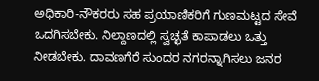ಅಧಿಕಾರಿ-ನೌಕರರು ಸಹ ಪ್ರಯಾಣಿಕರಿಗೆ ಗುಣಮಟ್ಟದ ಸೇವೆ ಒದಗಿಸಬೇಕು. ನಿಲ್ದಾಣದಲ್ಲಿ ಸ್ವಚ್ಛತೆ ಕಾಪಾಡಲು ಒತ್ತು ನೀಡಬೇಕು. ದಾವಣಗೆರೆ ಸುಂದರ ನಗರನ್ನಾಗಿಸಲು ಜನರ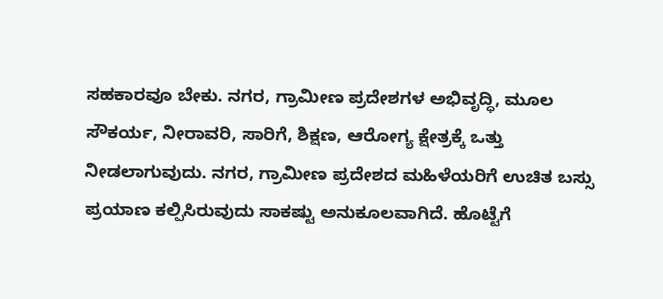ಸಹಕಾರವೂ ಬೇಕು. ನಗರ, ಗ್ರಾಮೀಣ ಪ್ರದೇಶಗಳ ಅಭಿವೃದ್ಧಿ, ಮೂಲ ಸೌಕರ್ಯ, ನೀರಾವರಿ, ಸಾರಿಗೆ, ಶಿಕ್ಷಣ, ಆರೋಗ್ಯ ಕ್ಷೇತ್ರಕ್ಕೆ ಒತ್ತು ನೀಡಲಾಗುವುದು. ನಗರ, ಗ್ರಾಮೀಣ ಪ್ರದೇಶದ ಮಹಿಳೆಯರಿಗೆ ಉಚಿತ ಬಸ್ಸು ಪ್ರಯಾಣ ಕಲ್ಪಿಸಿರುವುದು ಸಾಕಷ್ಟು ಅನುಕೂಲವಾಗಿದೆ. ಹೊಟ್ಟೆಗೆ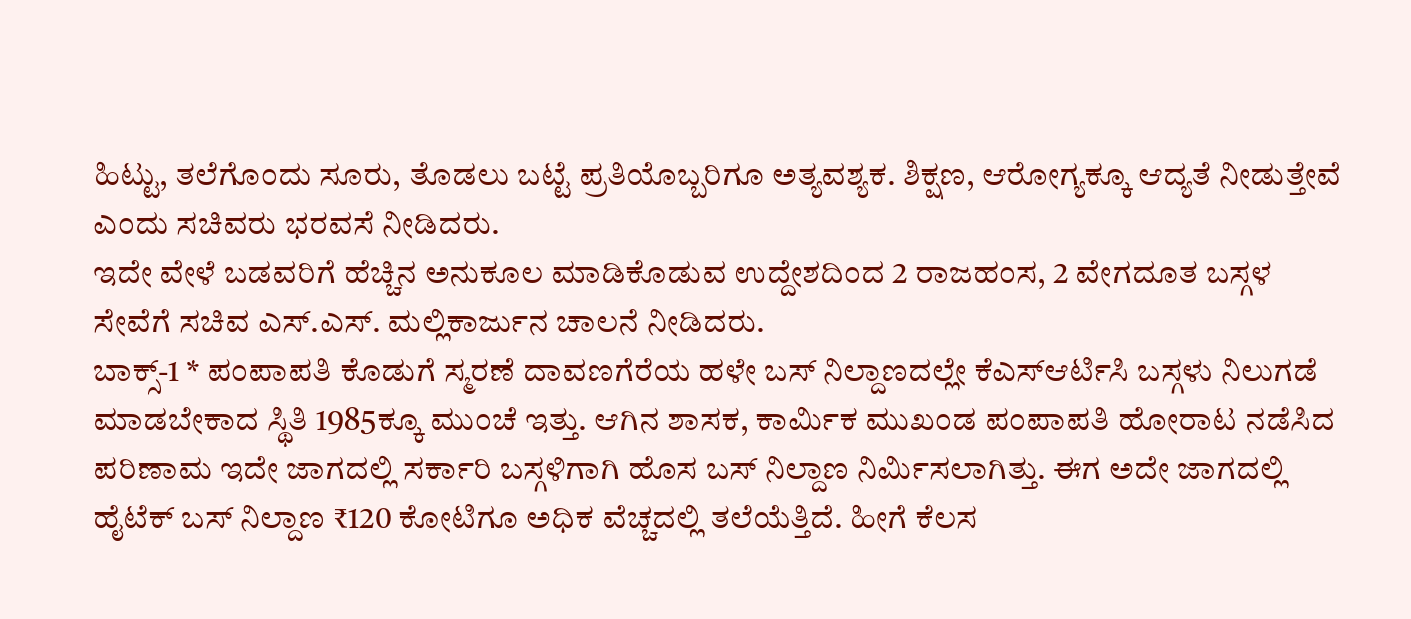ಹಿಟ್ಟು, ತಲೆಗೊಂದು ಸೂರು, ತೊಡಲು ಬಟ್ಟೆ ಪ್ರತಿಯೊಬ್ಬರಿಗೂ ಅತ್ಯವಶ್ಯಕ. ಶಿಕ್ಷಣ, ಆರೋಗ್ಯಕ್ಕೂ ಆದ್ಯತೆ ನೀಡುತ್ತೇವೆ ಎಂದು ಸಚಿವರು ಭರವಸೆ ನೀಡಿದರು.
ಇದೇ ವೇಳೆ ಬಡವರಿಗೆ ಹೆಚ್ಚಿನ ಅನುಕೂಲ ಮಾಡಿಕೊಡುವ ಉದ್ದೇಶದಿಂದ 2 ರಾಜಹಂಸ, 2 ವೇಗದೂತ ಬಸ್ಗಳ ಸೇವೆಗೆ ಸಚಿವ ಎಸ್.ಎಸ್. ಮಲ್ಲಿಕಾರ್ಜುನ ಚಾಲನೆ ನೀಡಿದರು.
ಬಾಕ್ಸ್-1 * ಪಂಪಾಪತಿ ಕೊಡುಗೆ ಸ್ಮರಣೆ ದಾವಣಗೆರೆಯ ಹಳೇ ಬಸ್ ನಿಲ್ದಾಣದಲ್ಲೇ ಕೆಎಸ್ಆರ್ಟಿಸಿ ಬಸ್ಗಳು ನಿಲುಗಡೆ ಮಾಡಬೇಕಾದ ಸ್ಥಿತಿ 1985ಕ್ಕೂ ಮುಂಚೆ ಇತ್ತು. ಆಗಿನ ಶಾಸಕ, ಕಾರ್ಮಿಕ ಮುಖಂಡ ಪಂಪಾಪತಿ ಹೋರಾಟ ನಡೆಸಿದ ಪರಿಣಾಮ ಇದೇ ಜಾಗದಲ್ಲಿ ಸರ್ಕಾರಿ ಬಸ್ಗಳಿಗಾಗಿ ಹೊಸ ಬಸ್ ನಿಲ್ದಾಣ ನಿರ್ಮಿಸಲಾಗಿತ್ತು. ಈಗ ಅದೇ ಜಾಗದಲ್ಲಿ ಹೈಟೆಕ್ ಬಸ್ ನಿಲ್ದಾಣ ₹120 ಕೋಟಿಗೂ ಅಧಿಕ ವೆಚ್ಚದಲ್ಲಿ ತಲೆಯೆತ್ತಿದೆ. ಹೀಗೆ ಕೆಲಸ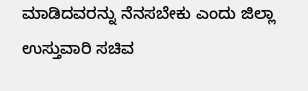ಮಾಡಿದವರನ್ನು ನೆನಸಬೇಕು ಎಂದು ಜಿಲ್ಲಾ ಉಸ್ತುವಾರಿ ಸಚಿವ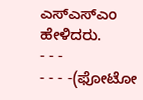ಎಸ್ಎಸ್ಎಂ ಹೇಳಿದರು.
- - -
- - - -(ಫೋಟೋ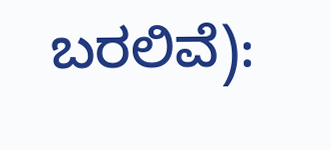ಬರಲಿವೆ):